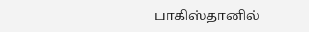பாகிஸ்தானில்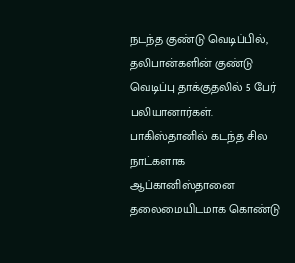நடந்த குண்டு வெடிப்பில், தலிபான்களின் குண்டு வெடிப்பு தாக்குதலில் 5 பேர் பலியானார்கள்.
பாகிஸ்தானில் கடந்த சில நாட்களாக ஆப்கானிஸ்தானை தலைமையிடமாக கொண்டு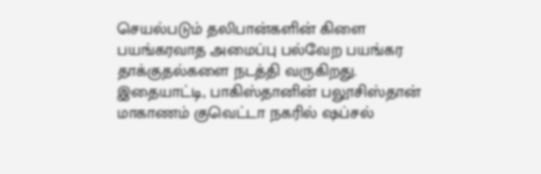செயல்படும் தலிபான்களின் கிளை பயங்கரவாத அமைப்பு பல்வேற பயங்கர தாக்குதல்களை நடத்தி வருகிறது. இதையாட்டி, பாகிஸ்தானின் பலூசிஸ்தான் மாகாணம் குவெட்டா நகரில் ஷப்சல்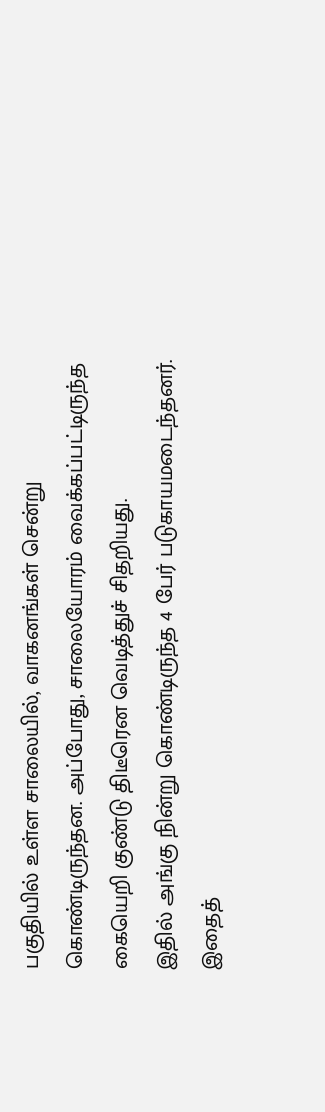பகுதியில் உள்ள சாலையில், வாகனங்கள் சென்று கொண்டிருந்தன. அப்போது, சாலையோரம் வைக்கப்பட்டிருந்த கையெறி குண்டு திடீரென வெடித்துச் சிதறியது.
இதில் அங்கு நின்று கொண்டிருந்த 4 பேர் படுகாயமடைந்தனர். இதைத்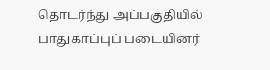தொடர்ந்து அப்பகுதியில் பாதுகாப்புப் படையினர்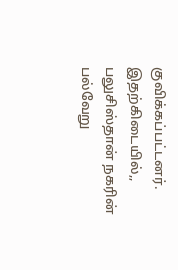குவிக்கப்பட்டனர். இதற்கிடையில்,, பலுசிஸ்தான் நகரின் பல்வேறு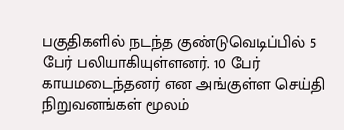பகுதிகளில் நடந்த குண்டுவெடிப்பில் 5 பேர் பலியாகியுள்ளனர். 10 பேர் காயமடைந்தனர் என அங்குள்ள செய்தி நிறுவனங்கள் மூலம்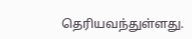தெரியவந்துள்ளது.